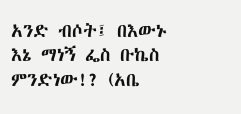አንድ ብሶት፤ በእውኑ እኔ ማነኝ ፌስ ቡኬስ ምንድነው!? (አቤ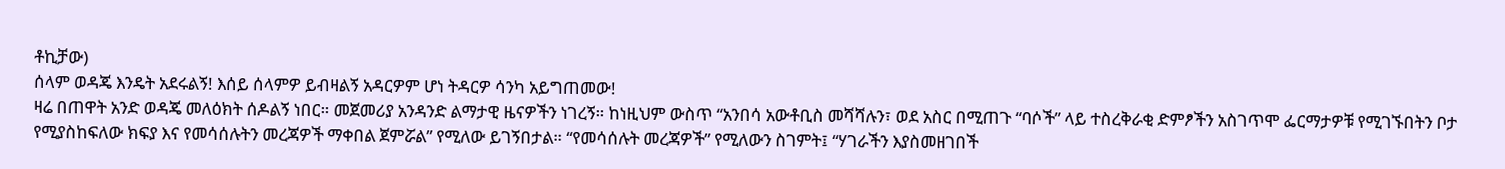ቶኪቻው)
ሰላም ወዳጄ እንዴት አደሩልኝ! እሰይ ሰላምዎ ይብዛልኝ አዳርዎም ሆነ ትዳርዎ ሳንካ አይግጠመው!
ዛሬ በጠዋት አንድ ወዳጄ መለዕክት ሰዶልኝ ነበር። መጀመሪያ አንዳንድ ልማታዊ ዜናዎችን ነገረኝ። ከነዚህም ውስጥ “አንበሳ አውቶቢስ መሻሻሉን፣ ወደ አስር በሚጠጉ “ባሶች” ላይ ተስረቅራቂ ድምፆችን አስገጥሞ ፌርማታዎቹ የሚገኙበትን ቦታ የሚያስከፍለው ክፍያ እና የመሳሰሉትን መረጃዎች ማቀበል ጀምሯል” የሚለው ይገኝበታል። “የመሳሰሉት መረጃዎች” የሚለውን ስገምት፤ “ሃገራችን እያስመዘገበች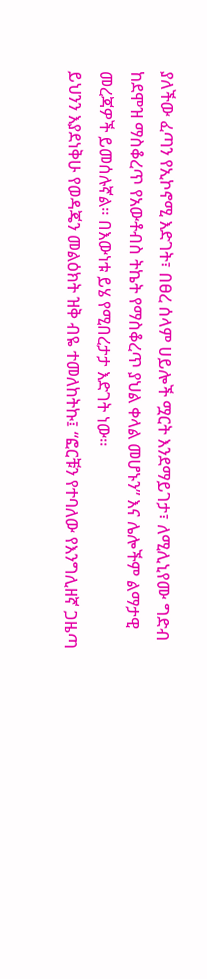ያለችው ፈጣን የኢኮኖሚ እድገት፣ በፀረ ሰላም ሀይሎች ሟርት እንደማይገታ፣ ለሚሊኒየሙ ግድብ ከደሞዝ ማስቆረጥ የአውቶብስ ትኬት የማስቆረጥ ያህል ቀላል መሆኑን” እና ሌሎችም ልማታዊ መረጃዎች ይመሰሉኛል። በእውነቱ ይሄ የሚበረታታ እድገት ነው።
ይህንን እያደነቅሁ የወዳጄን መልዕክት ዝቅ ብዬ ተመለከትኩ፤ “ፎርቹን የተባለው የእንግሊዘኛ ጋዜጣ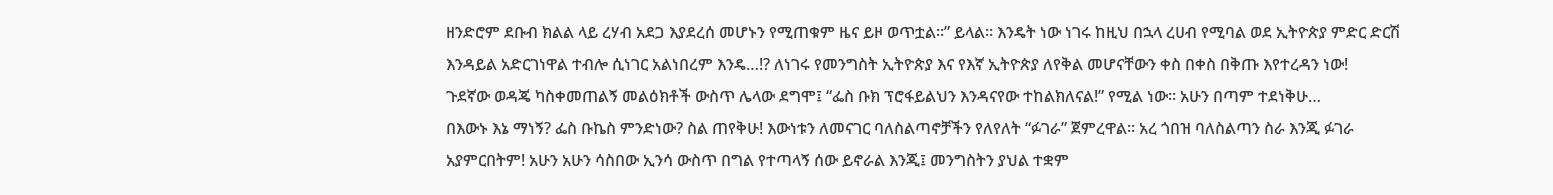ዘንድሮም ደቡብ ክልል ላይ ረሃብ አደጋ እያደረሰ መሆኑን የሚጠቁም ዜና ይዞ ወጥቷል።” ይላል። እንዴት ነው ነገሩ ከዚህ በኋላ ረሀብ የሚባል ወደ ኢትዮጵያ ምድር ድርሽ እንዳይል አድርገነዋል ተብሎ ሲነገር አልነበረም እንዴ…!? ለነገሩ የመንግስት ኢትዮጵያ እና የእኛ ኢትዮጵያ ለየቅል መሆናቸውን ቀስ በቀስ በቅጡ እየተረዳን ነው!
ጉደኛው ወዳጄ ካስቀመጠልኝ መልዕክቶች ውስጥ ሌላው ደግሞ፤ “ፌስ ቡክ ፕሮፋይልህን እንዳናየው ተከልክለናል!” የሚል ነው። አሁን በጣም ተደነቅሁ…
በእውኑ እኔ ማነኝ? ፌስ ቡኬስ ምንድነው? ስል ጠየቅሁ! እውነቱን ለመናገር ባለስልጣኖቻችን የለየለት “ፉገራ” ጀምረዋል። አረ ጎበዝ ባለስልጣን ስራ እንጂ ፉገራ አያምርበትም! አሁን አሁን ሳስበው ኢንሳ ውስጥ በግል የተጣላኝ ሰው ይኖራል እንጂ፤ መንግስትን ያህል ተቋም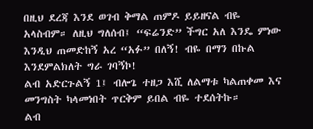በዚህ ደረጃ እንደ ወገብ ቅማል ጠምዶ ይይዘናል ብዬ አላስብም። ለዚህ ግለሰብ፤ “ፍሬንድ” ችግር አለ እንዴ ምነው እንዲህ ጠመድከኝ አረ “አፉ” በለኝ! ብዬ በማን በኩል እንደምልክለት ግራ ገባኝኮ!
ልብ አድርጉልኝ 1፤ ብሎጌ ተዘጋ እሺ ለልማቱ ካልጠቀመ እና መንግስት ካላመነበት ጥርቅም ይበል ብዬ ተደሰትኩ።
ልብ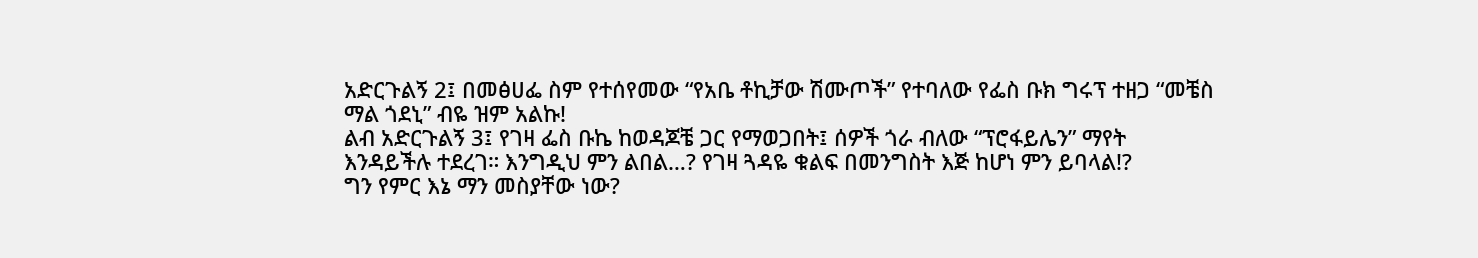አድርጉልኝ 2፤ በመፅሀፌ ስም የተሰየመው “የአቤ ቶኪቻው ሽሙጦች” የተባለው የፌስ ቡክ ግሩፕ ተዘጋ “መቼስ ማል ጎደኒ” ብዬ ዝም አልኩ!
ልብ አድርጉልኝ 3፤ የገዛ ፌስ ቡኬ ከወዳጆቼ ጋር የማወጋበት፤ ሰዎች ጎራ ብለው “ፕሮፋይሌን” ማየት እንዳይችሉ ተደረገ። እንግዲህ ምን ልበል…? የገዛ ጓዳዬ ቁልፍ በመንግስት እጅ ከሆነ ምን ይባላል!?
ግን የምር እኔ ማን መስያቸው ነው?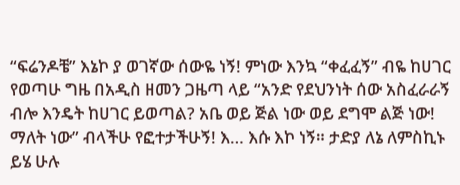“ፍሬንዶቼ” እኔኮ ያ ወገኛው ሰውዬ ነኝ! ምነው እንኳ “ቀፈፈኝ” ብዬ ከሀገር የወጣሁ ግዜ በአዲስ ዘመን ጋዜጣ ላይ “አንድ የደህንነት ሰው አስፈራራኝ ብሎ እንዴት ከሀገር ይወጣል? አቤ ወይ ጅል ነው ወይ ደግሞ ልጅ ነው! ማለት ነው” ብላችሁ የፎተታችሁኝ! እ… እሱ እኮ ነኝ። ታድያ ለኔ ለምስኪኑ ይሄ ሁሉ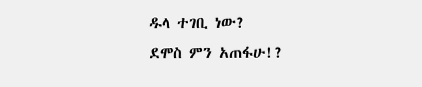ዱላ ተገቢ ነው?
ደሞስ ምን አጠፋሁ!?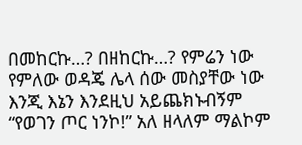በመከርኩ…? በዘከርኩ…? የምሬን ነው የምለው ወዳጄ ሌላ ሰው መስያቸው ነው እንጂ እኔን እንደዚህ አይጨክኑብኝም “የወገን ጦር ነንኮ!” አለ ዘላለም ማልኮም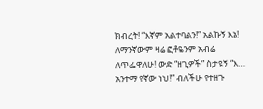ክብረት! “እኛም አልተባልን!” አልኩኝ እኔ!
ለማንኛውም ዛሬ ፎቶዬንም አብሬ ለጥፌዋለሁ! ውድ “ዘጊዎች” ስታዩኝ “እ… አንተማ የኛው ነህ!” ብለችሁ የተዘጉ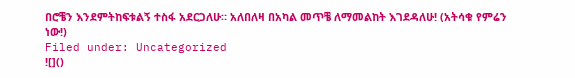በሮቼን እንደምትከፍቱልኝ ተስፋ አደርጋለሁ። አለበለዛ በአካል መጥቼ ለማመልከት እገደዳለሁ! (አትሳቁ የምሬን ነው!)
Filed under: Uncategorized
![]()